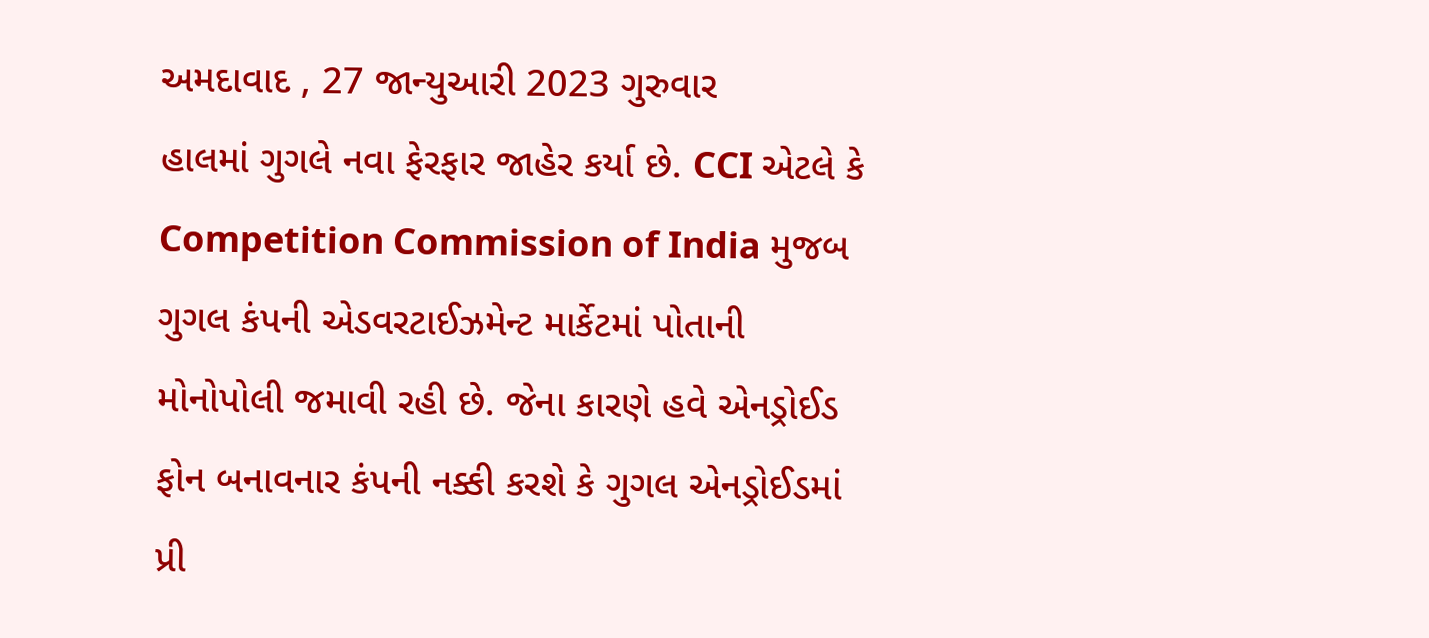અમદાવાદ , 27 જાન્યુઆરી 2023 ગુરુવાર
હાલમાં ગુગલે નવા ફેરફાર જાહેર કર્યા છે. CCI એટલે કે Competition Commission of India મુજબ ગુગલ કંપની એડવરટાઈઝમેન્ટ માર્કેટમાં પોતાની મોનોપોલી જમાવી રહી છે. જેના કારણે હવે એનડ્રોઈડ ફોન બનાવનાર કંપની નક્કી કરશે કે ગુગલ એનડ્રોઈડમાં પ્રી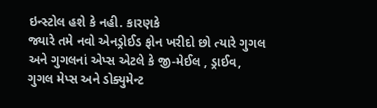ઇન્સ્ટોલ હશે કે નહી. કારણકે
જ્યારે તમે નવો એનડ્રોઈડ ફોન ખરીદો છો ત્યારે ગુગલ અને ગુગલનાં એપ્સ એટલે કે જી-મેઈલ , ડ્રાઈવ, ગુગલ મેપ્સ અને ડોક્યુમેન્ટ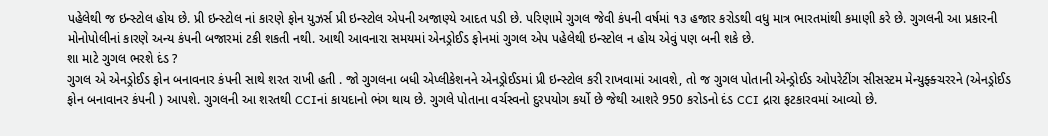પહેલેથી જ ઇન્સ્ટોલ હોય છે. પ્રી ઇન્સ્ટોલ નાં કારણે ફોન યુઝર્સ પ્રી ઇન્સ્ટોલ એપની અજાણ્યે આદત પડી છે. પરિણામે ગુગલ જેવી કંપની વર્ષમાં ૧૩ હજાર કરોડથી વધુ માત્ર ભારતમાંથી કમાણી કરે છે. ગુગલની આ પ્રકારની મોનોપોલીનાં કારણે અન્ય કંપની બજારમાં ટકી શકતી નથી. આથી આવનારા સમયમાં એનડ્રોઈડ ફોનમાં ગુગલ એપ પહેલેથી ઇન્સ્ટોલ ન હોય એવું પણ બની શકે છે.
શા માટે ગુગલ ભરશે દંડ ?
ગુગલ એ એનડ્રોઈડ ફોન બનાવનાર કંપની સાથે શરત રાખી હતી . જો ગુગલના બધી એપ્લીકેશનને એનડ્રોઈડમાં પ્રી ઇન્સ્ટોલ કરી રાખવામાં આવશે, તો જ ગુગલ પોતાની એન્ડ્રોઈડ ઓપરેટીંગ સીસસ્ટમ મેન્યુફ્ક્ચરરને (એનડ્રોઈડ ફોન બનાવાનર કંપની ) આપશે. ગુગલની આ શરતથી CCIનાં કાયદાનો ભંગ થાય છે. ગુગલે પોતાના વર્ચસ્વનો દુરપયોગ કર્યો છે જેથી આશરે 950 કરોડનો દંડ CCI દ્રારા ફટકારવમાં આવ્યો છે.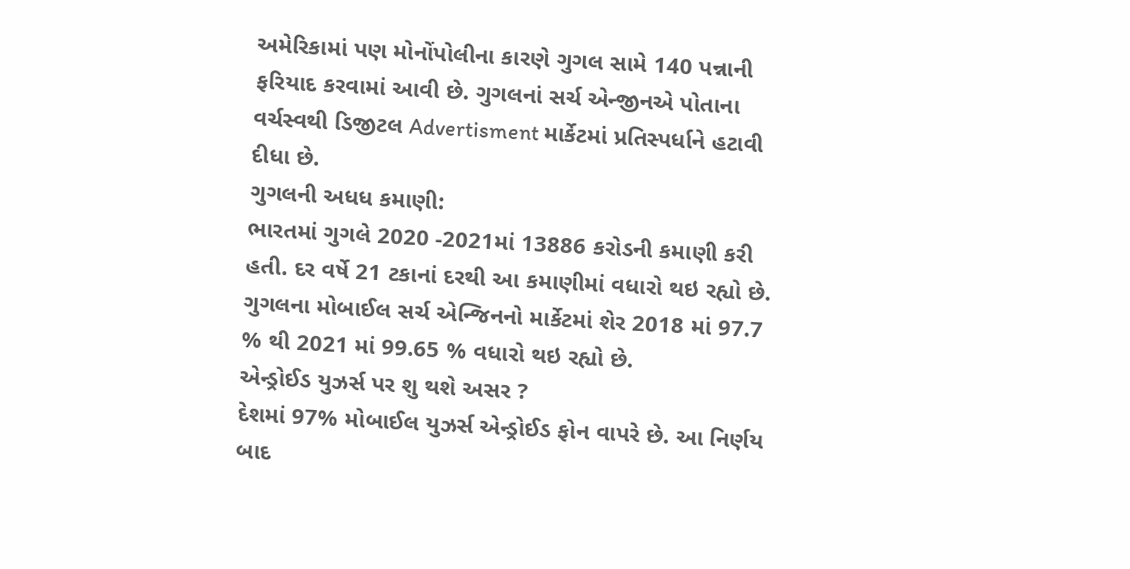અમેરિકામાં પણ મોનોંપોલીના કારણે ગુગલ સામે 140 પન્નાની ફરિયાદ કરવામાં આવી છે. ગુગલનાં સર્ચ એન્જીનએ પોતાના વર્ચસ્વથી ડિજીટલ Advertisment માર્કેટમાં પ્રતિસ્પર્ધાને હટાવી દીધા છે.
ગુગલની અધધ કમાણી:
ભારતમાં ગુગલે 2020 -2021માં 13886 કરોડની કમાણી કરી હતી. દર વર્ષે 21 ટકાનાં દરથી આ કમાણીમાં વધારો થઇ રહ્યો છે. ગુગલના મોબાઈલ સર્ચ એન્જિનનો માર્કેટમાં શેર 2018 માં 97.7 % થી 2021 માં 99.65 % વધારો થઇ રહ્યો છે.
એન્ડ્રોઈડ યુઝર્સ પર શુ થશે અસર ?
દેશમાં 97% મોબાઈલ યુઝર્સ એન્ડ્રોઈડ ફોન વાપરે છે. આ નિર્ણય બાદ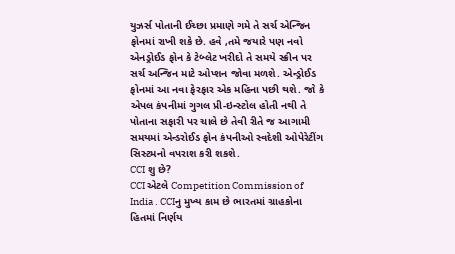યુઝર્સ પોતાની ઈચ્છા પ્રમાણે ગમે તે સર્ચ એન્જિન ફોનમાં રાખી શકે છે. હવે ,તમે જયારે પણ નવો એનડ્રોઈડ ફોન કે ટેબ્લેટ ખરીદો તે સમયે સ્ક્રીન પર સર્ચ અન્જિન માટે ઓપ્શન જોવા મળશે. એન્ડ્રોઈડ ફોનમાં આ નવા ફેરફાર એક મહિના પછી થશે. જો કે એપલ કંપનીમાં ગુગલ પ્રી-ઇન્સ્ટોલ હોતી નથી તે પોતાના સફારી પર ચાલે છે તેવી રીતે જ આગામી સમયમાં એન્ડરોઈડ ફોન કંપનીઓ સ્વદેશી ઓપેરેટીંગ સિસ્ટમનો વપરાશ કરી શકશે.
CCI શુ છે?
CCI એટલે Competition Commission of India . CCIનુ મુખ્ય કામ છે ભારતમાં ગ્રાહકોના હિતમાં નિર્ણય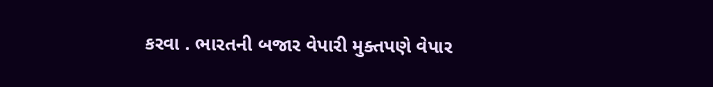કરવા . ભારતની બજાર વેપારી મુક્તપણે વેપાર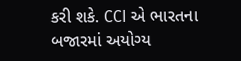કરી શકે. CCI એ ભારતના બજારમાં અયોગ્ય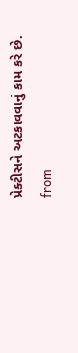પ્રેક્ટીસને અટકાવવાનું કામ કરે છે.
from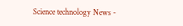Science technology News -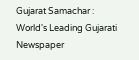Gujarat Samachar : World's Leading Gujarati Newspaper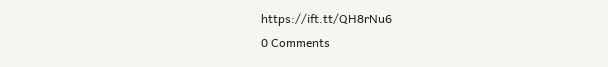https://ift.tt/QH8rNu6
0 Comments